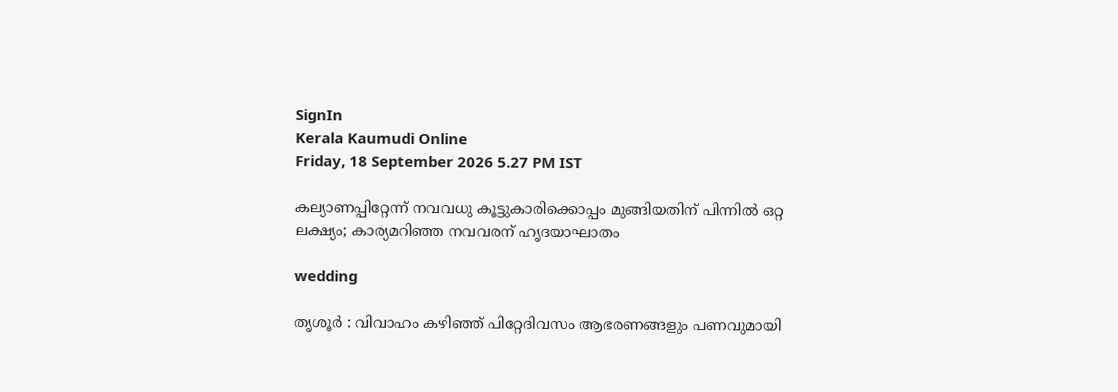SignIn
Kerala Kaumudi Online
Friday, 18 September 2026 5.27 PM IST

കല്യാണപ്പിറ്റേന്ന് നവവധു കൂട്ടുകാരിക്കൊപ്പം മുങ്ങിയതിന് പിന്നിൽ ഒറ്റ ലക്ഷ്യം; കാര്യമറിഞ്ഞ നവവരന് ഹൃദയാഘാതം

wedding

തൃശൂർ : വിവാഹം കഴിഞ്ഞ് പിറ്റേദിവസം ആഭരണങ്ങളും പണവുമായി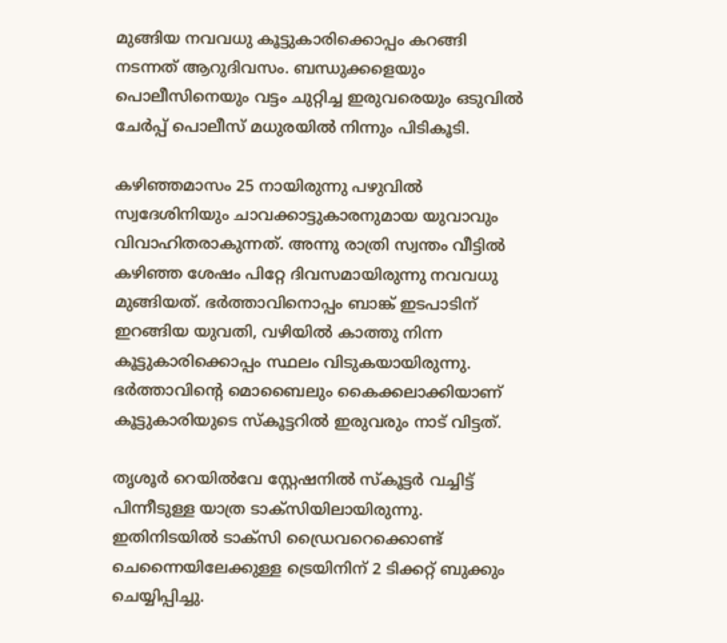മുങ്ങിയ നവവധു കൂട്ടുകാരിക്കൊപ്പം കറങ്ങി നടന്നത് ആറുദിവസം. ബന്ധുക്കളെയും പൊലീസിനെയും വട്ടം ചുറ്റിച്ച ഇരുവരെയും ഒടുവിൽ ചേർപ്പ് പൊലീസ് മധുരയിൽ നിന്നും പിടികൂടി.

കഴിഞ്ഞമാസം 25 നായിരുന്നു പഴുവിൽ സ്വദേശിനിയും ചാവക്കാട്ടുകാരനുമായ യുവാവും വിവാഹിതരാകുന്നത്. അന്നു രാത്രി സ്വന്തം വീട്ടിൽ കഴിഞ്ഞ ശേഷം പിറ്റേ ദിവസമായിരുന്നു നവവധു മുങ്ങിയത്. ഭർത്താവിനൊപ്പം ബാങ്ക് ഇടപാടിന് ഇറങ്ങിയ യുവതി, വഴിയിൽ കാത്തു നിന്ന കൂട്ടുകാരിക്കൊപ്പം സ്ഥലം വിടുകയായിരുന്നു. ഭർത്താവിന്റെ മൊബൈലും കൈക്കലാക്കിയാണ് കൂട്ടുകാരിയുടെ സ്‌കൂട്ടറിൽ ഇരുവരും നാട് വിട്ടത്.

തൃശൂർ റെയിൽവേ സ്റ്റേഷനിൽ സ്‌കൂട്ടർ വച്ചിട്ട് പിന്നീടുള്ള യാത്ര ടാക്‌സിയിലായിരുന്നു. ഇതിനിടയിൽ ടാക്‌സി ഡ്രൈവറെക്കൊണ്ട് ചെന്നൈയിലേക്കുള്ള ട്രെയിനിന് 2 ടിക്കറ്റ് ബുക്കും ചെയ്യിപ്പിച്ചു.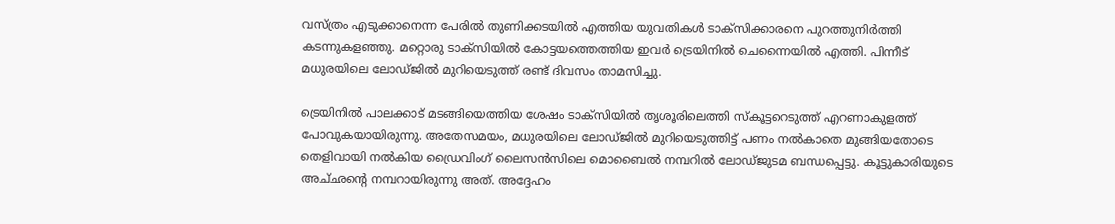വസ്ത്രം എടുക്കാനെന്ന പേരിൽ തുണിക്കടയിൽ എത്തിയ യുവതികൾ ടാക്‌സിക്കാരനെ പുറത്തുനിർത്തി കടന്നുകളഞ്ഞു. മറ്റൊരു ടാക്‌സിയിൽ കോട്ടയത്തെത്തിയ ഇവർ ട്രെയിനിൽ ചെന്നൈയിൽ എത്തി. പിന്നീട് മധുരയിലെ ലോഡ്‌ജിൽ മുറിയെടുത്ത് രണ്ട് ദിവസം താമസിച്ചു.

ട്രെയിനിൽ പാലക്കാട് മടങ്ങിയെത്തിയ ശേഷം ടാക്‌സിയിൽ തൃശൂരിലെത്തി സ്‌കൂട്ടറെടുത്ത് എറണാകുളത്ത് പോവുകയായിരുന്നു. അതേസമയം, മധുരയിലെ ലോഡ്‌ജിൽ മുറിയെടുത്തിട്ട് പണം നൽകാതെ മുങ്ങിയതോടെ തെളിവായി നൽകിയ ഡ്രൈവിംഗ് ലൈസൻസിലെ മൊബൈൽ നമ്പറിൽ ലോഡ്‌ജുടമ ബന്ധപ്പെട്ടു. കൂട്ടുകാരിയുടെ അച്‌ഛന്റെ നമ്പറായിരുന്നു അത്. അദ്ദേഹം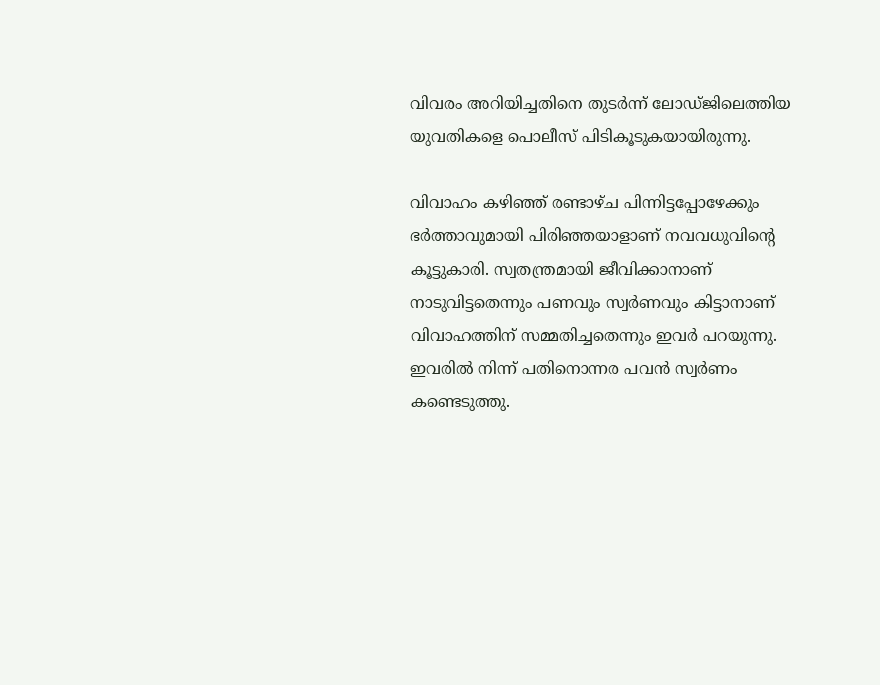വിവരം അറിയിച്ചതിനെ തുടർന്ന് ലോഡ്‌ജിലെത്തിയ യുവതികളെ പൊലീസ് പിടികൂടുകയായിരുന്നു.

വിവാഹം കഴിഞ്ഞ് രണ്ടാഴ്‌ച പിന്നിട്ടപ്പോഴേക്കും ഭർത്താവുമായി പിരിഞ്ഞയാളാണ് നവവധുവിന്റെ കൂട്ടുകാരി. സ്വതന്ത്രമായി ജീവിക്കാനാണ് നാടുവിട്ടതെന്നും പണവും സ്വർണവും കിട്ടാനാണ് വിവാഹത്തിന് സമ്മതിച്ചതെന്നും ഇവർ പറയുന്നു. ഇവരിൽ നിന്ന് പതിനൊന്നര പവൻ സ്വർണം കണ്ടെടുത്തു.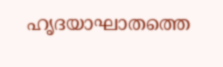ഹൃദയാഘാതത്തെ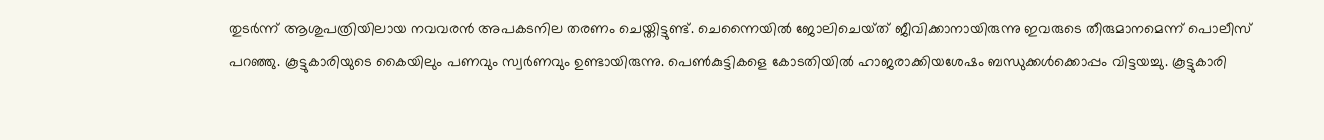തുടർന്ന് ആശുപത്രിയിലായ നവവരൻ അപകടനില തരണം ചെയ്തിട്ടുണ്ട്. ചെന്നൈയിൽ ജോലിചെയ്‌ത് ജീവിക്കാനായിരുന്നു ഇവരുടെ തീരുമാനമെന്ന് പൊലീസ് പറഞ്ഞു. കൂട്ടുകാരിയുടെ കൈയിലും പണവും സ്വർണവും ഉണ്ടായിരുന്നു. പെൺകുട്ടികളെ കോടതിയിൽ ഹാജരാക്കിയശേഷം ബന്ധുക്കൾക്കൊപ്പം വിട്ടയച്ചു. കൂട്ടുകാരി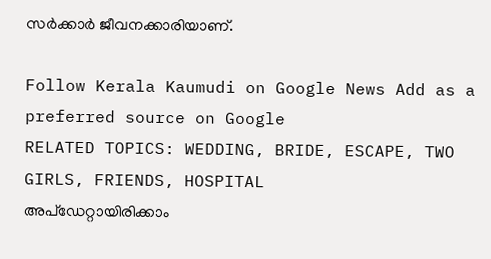സർക്കാർ ജീവനക്കാരിയാണ്.

Follow Kerala Kaumudi on Google News Add as a preferred source on Google
RELATED TOPICS: WEDDING, BRIDE, ESCAPE, TWO GIRLS, FRIENDS, HOSPITAL
അപ്ഡേറ്റായിരിക്കാം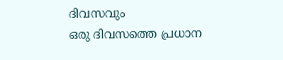ദിവസവും
ഒരു ദിവസത്തെ പ്രധാന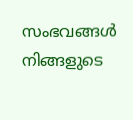സംഭവങ്ങൾ നിങ്ങളുടെ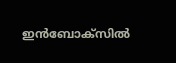ഇൻബോക്സിൽ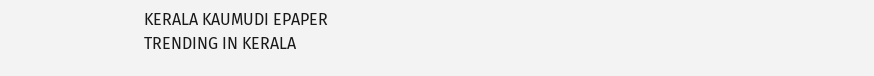KERALA KAUMUDI EPAPER
TRENDING IN KERALA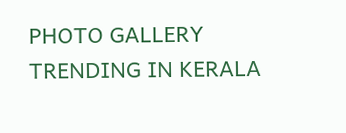PHOTO GALLERY
TRENDING IN KERALA